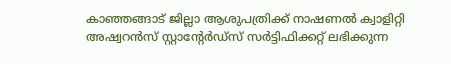കാഞ്ഞങ്ങാട് ജില്ലാ ആശുപത്രിക്ക് നാഷണൽ ക്വാളിറ്റി അഷ്വറൻസ് സ്റ്റാന്റേർഡ്സ് സര്‍ട്ടിഫിക്കറ്റ് ലഭിക്കുന്ന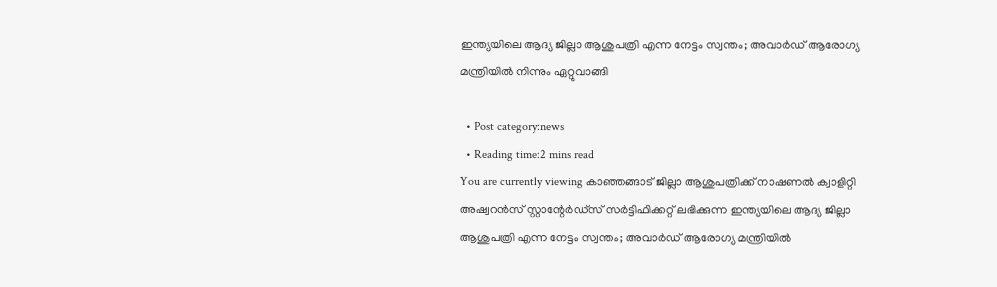ഇന്ത്യയിലെ ആദ്യ ജില്ലാ ആശുപത്രി എന്ന നേട്ടം സ്വന്തം; അവാർഡ് ആരോഗ്യ മന്ത്രിയിൽ നിന്നും ഏറ്റുവാങ്ങി

  • Post category:news
  • Reading time:2 mins read
You are currently viewing കാഞ്ഞങ്ങാട് ജില്ലാ ആശുപത്രിക്ക് നാഷണൽ ക്വാളിറ്റി അഷ്വറൻസ് സ്റ്റാന്റേർഡ്സ് സര്‍ട്ടിഫിക്കറ്റ് ലഭിക്കുന്ന ഇന്ത്യയിലെ ആദ്യ ജില്ലാ ആശുപത്രി എന്ന നേട്ടം സ്വന്തം; അവാർഡ് ആരോഗ്യ മന്ത്രിയിൽ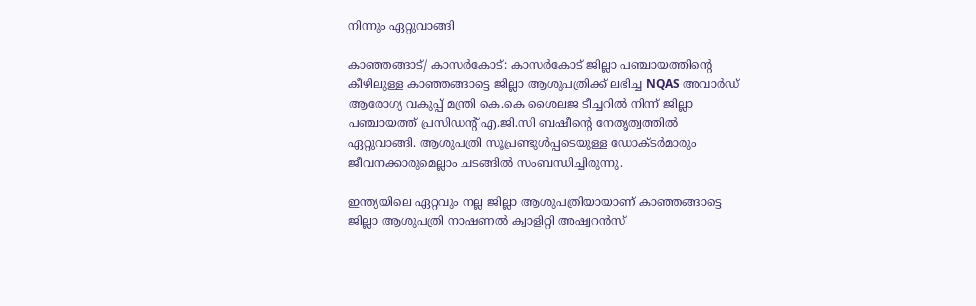നിന്നും ഏറ്റുവാങ്ങി

കാഞ്ഞങ്ങാട്/ കാസര്‍കോട്: കാസർകോട് ജില്ലാ പഞ്ചായത്തിന്‍റെ കീഴിലുള്ള കാഞ്ഞങ്ങാട്ടെ ജില്ലാ ആശുപത്രിക്ക് ലഭിച്ച NQAS അവാർഡ് ആരോഗ്യ വകുപ്പ് മന്ത്രി കെ.കെ ശൈലജ ടീച്ചറിൽ നിന്ന് ജില്ലാ പഞ്ചായത്ത് പ്രസിഡന്റ് എ.ജി.സി ബഷീന്‍റെ നേതൃത്വത്തിൽ ഏറ്റുവാങ്ങി. ആശുപത്രി സൂപ്രണ്ടുൾപ്പടെയുള്ള ഡോക്ടർമാരും ജീവനക്കാരുമെല്ലാം ചടങ്ങിൽ സംബന്ധിച്ചിരുന്നു.

ഇന്ത്യയിലെ ഏറ്റവും നല്ല ജില്ലാ ആശുപത്രിയായാണ് കാഞ്ഞങ്ങാട്ടെ ജില്ലാ ആശുപത്രി നാഷണൽ ക്വാളിറ്റി അഷ്വറൻസ്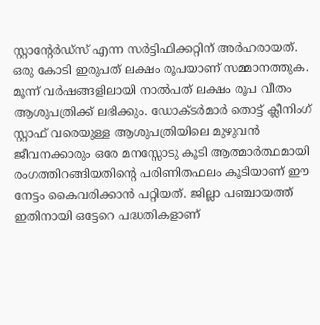സ്റ്റാന്റേർഡ്സ് എന്ന സർട്ടിഫിക്കറ്റിന് അർഹരായത്. ഒരു കോടി ഇരുപത് ലക്ഷം രൂപയാണ് സമ്മാനത്തുക. മൂന്ന് വർഷങ്ങളിലായി നാൽപത് ലക്ഷം രൂപ വീതം ആശുപത്രിക്ക് ലഭിക്കും. ഡോക്ടർമാർ തൊട്ട് ക്ലീനിംഗ് സ്റ്റാഫ് വരെയുള്ള ആശുപത്രിയിലെ മുഴുവൻ ജീവനക്കാരും ഒരേ മനസ്സോടു കൂടി ആത്മാർത്ഥമായി രംഗത്തിറങ്ങിയതിന്‍റെ പരിണിതഫലം കൂടിയാണ് ഈ നേട്ടം കൈവരിക്കാൻ പറ്റിയത്. ജില്ലാ പഞ്ചായത്ത് ഇതിനായി ഒട്ടേറെ പദ്ധതികളാണ്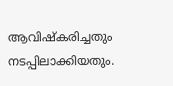ആവിഷ്കരിച്ചതും നടപ്പിലാക്കിയതും.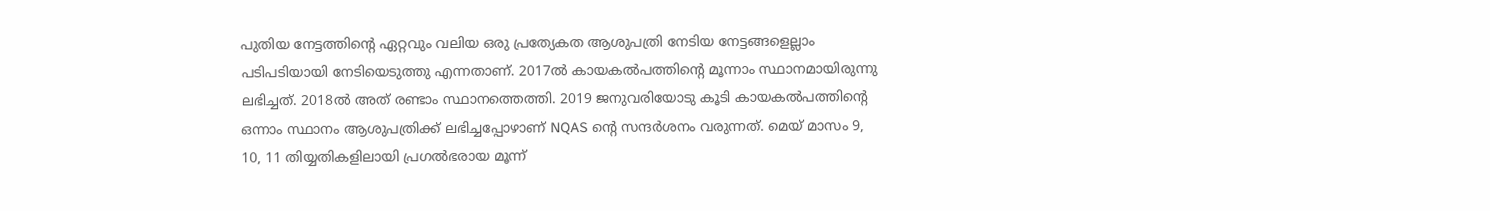പുതിയ നേട്ടത്തിന്‍റെ ഏറ്റവും വലിയ ഒരു പ്രത്യേകത ആശുപത്രി നേടിയ നേട്ടങ്ങളെല്ലാം പടിപടിയായി നേടിയെടുത്തു എന്നതാണ്. 2017ൽ കായകൽപത്തിന്‍റെ മൂന്നാം സ്ഥാനമായിരുന്നു ലഭിച്ചത്. 2018ൽ അത് രണ്ടാം സ്ഥാനത്തെത്തി. 2019 ജനുവരിയോടു കൂടി കായകൽപത്തിന്‍റെ ഒന്നാം സ്ഥാനം ആശുപത്രിക്ക് ലഭിച്ചപ്പോഴാണ് NQAS ന്‍റെ സന്ദർശനം വരുന്നത്. മെയ് മാസം 9, 10, 11 തിയ്യതികളിലായി പ്രഗൽഭരായ മൂന്ന്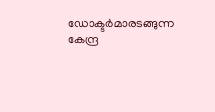ഡോക്ടർമാരടങ്ങുന്ന കേന്ദ്ര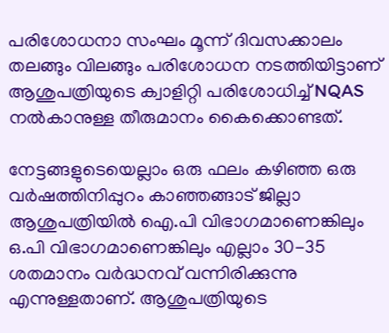പരിശോധനാ സംഘം മൂന്ന് ദിവസക്കാലം തലങ്ങും വിലങ്ങും പരിശോധന നടത്തിയിട്ടാണ് ആശുപത്രിയുടെ ക്വാളിറ്റി പരിശോധിച്ച് NQAS നൽകാനുള്ള തീരുമാനം കൈക്കൊണ്ടത്.

നേട്ടങ്ങളുടെയെല്ലാം ഒരു ഫലം കഴിഞ്ഞ ഒരു വർഷത്തിനിപ്പുറം കാഞ്ഞങ്ങാട് ജില്ലാ ആശുപത്രിയിൽ ഐ.പി വിഭാഗമാണെങ്കിലും ഒ.പി വിഭാഗമാണെങ്കിലും എല്ലാം 30-35 ശതമാനം വർദ്ധനവ് വന്നിരിക്കുന്നു എന്നുള്ളതാണ്. ആശുപത്രിയുടെ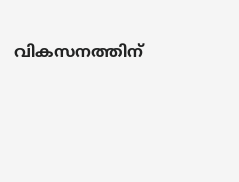വികസനത്തിന്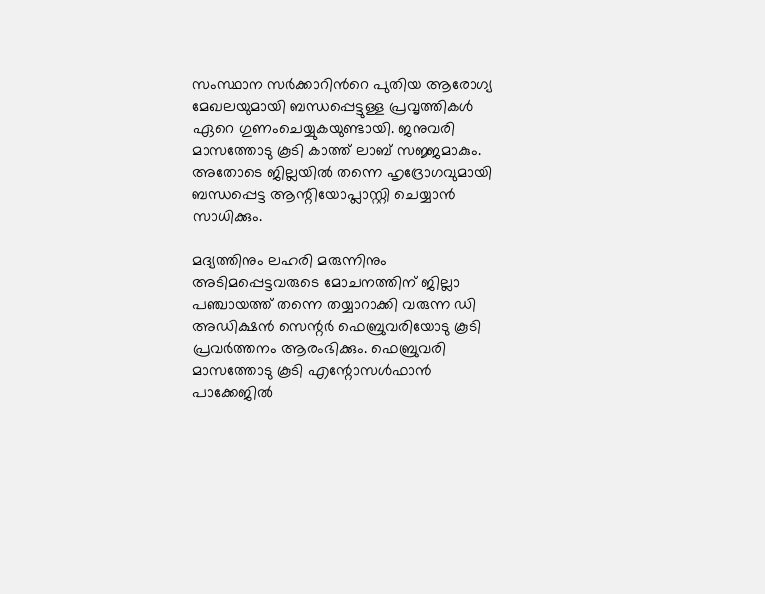സംസ്ഥാന സർക്കാറിന്‍റെ പുതിയ ആരോഗ്യ മേഖലയുമായി ബന്ധപ്പെട്ടുള്ള പ്രവൃത്തികൾ ഏറെ ഗുണംചെയ്യുകയുണ്ടായി. ജനുവരി മാസത്തോടു കൂടി കാത്ത് ലാബ് സജ്ജമാകും. അതോടെ ജില്ലയിൽ തന്നെ ഹൃദ്രോഗവുമായി ബന്ധപ്പെട്ട ആന്റിയോപ്ലാസ്റ്റി ചെയ്യാൻ സാധിക്കും.

മദ്യത്തിനും ലഹരി മരുന്നിനും അടിമപ്പെട്ടവരുടെ മോചനത്തിന് ജില്ലാ പഞ്ചായത്ത് തന്നെ തയ്യാറാക്കി വരുന്ന ഡി അഡിക്ഷൻ സെന്റർ ഫെബ്രുവരിയോടു കൂടി പ്രവർത്തനം ആരംഭിക്കും. ഫെബ്രുവരി മാസത്തോടു കൂടി എന്റോസൾഫാൻ പാക്കേജിൽ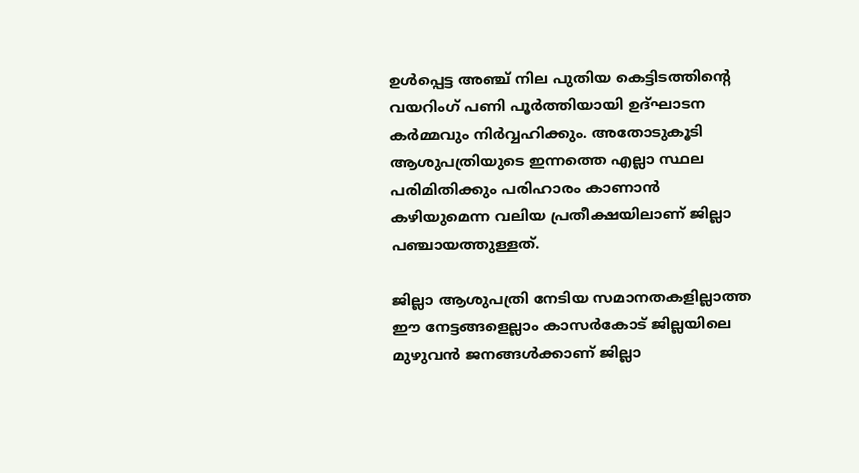ഉൾപ്പെട്ട അഞ്ച് നില പുതിയ കെട്ടിടത്തിന്‍റെ വയറിംഗ് പണി പൂർത്തിയായി ഉദ്ഘാടന കർമ്മവും നിർവ്വഹിക്കും. അതോടുകൂടി ആശുപത്രിയുടെ ഇന്നത്തെ എല്ലാ സ്ഥല പരിമിതിക്കും പരിഹാരം കാണാൻ കഴിയുമെന്ന വലിയ പ്രതീക്ഷയിലാണ് ജില്ലാ പഞ്ചായത്തുള്ളത്.

ജില്ലാ ആശുപത്രി നേടിയ സമാനതകളില്ലാത്ത ഈ നേട്ടങ്ങളെല്ലാം കാസർകോട് ജില്ലയിലെ മുഴുവൻ ജനങ്ങൾക്കാണ് ജില്ലാ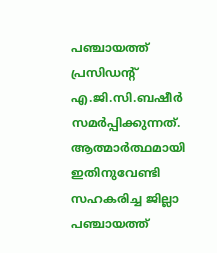പഞ്ചായത്ത് പ്രസിഡന്റ് എ.ജി.സി.ബഷീർ സമർപ്പിക്കുന്നത്. ആത്മാർത്ഥമായി ഇതിനുവേണ്ടി സഹകരിച്ച ജില്ലാ പഞ്ചായത്ത്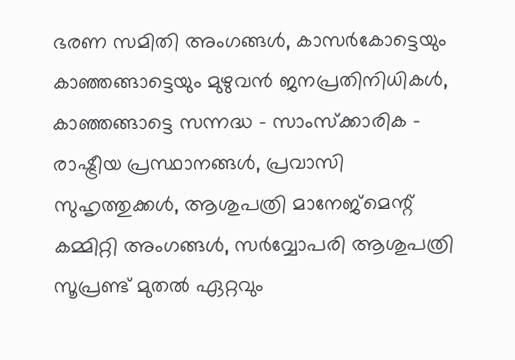ഭരണ സമിതി അംഗങ്ങൾ, കാസർകോട്ടെയും കാഞ്ഞങ്ങാട്ടെയും മുഴുവൻ ജനപ്രതിനിധികൾ, കാഞ്ഞങ്ങാട്ടെ സന്നദ്ധ – സാംസ്ക്കാരിക – രാഷ്ട്രീയ പ്രസ്ഥാനങ്ങൾ, പ്രവാസി സുഹൃത്തുക്കൾ, ആശുപത്രി മാനേജ്മെന്റ് കമ്മിറ്റി അംഗങ്ങൾ, സർവ്വോപരി ആശുപത്രി സൂപ്രണ്ട് മുതൽ ഏറ്റവും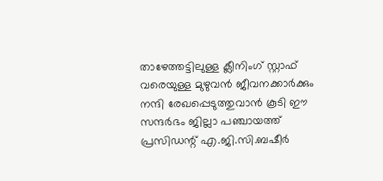താഴേത്തട്ടിലുള്ള ക്ലീനിംഗ് സ്റ്റാഫ് വരെയുള്ള മുഴുവൻ ജീവനക്കാർക്കും നന്ദി രേഖപ്പെടുത്തുവാൻ കൂടി ഈ സന്ദർഭം ജില്ലാ പഞ്ചായത്ത് പ്രസിഡന്റ് എ.ജി.സി.ബഷീർ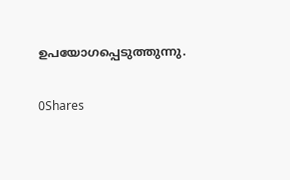ഉപയോഗപ്പെടുത്തുന്നു.

0Shares